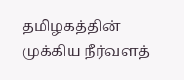தமிழகத்தின் முக்கிய நீர்வளத்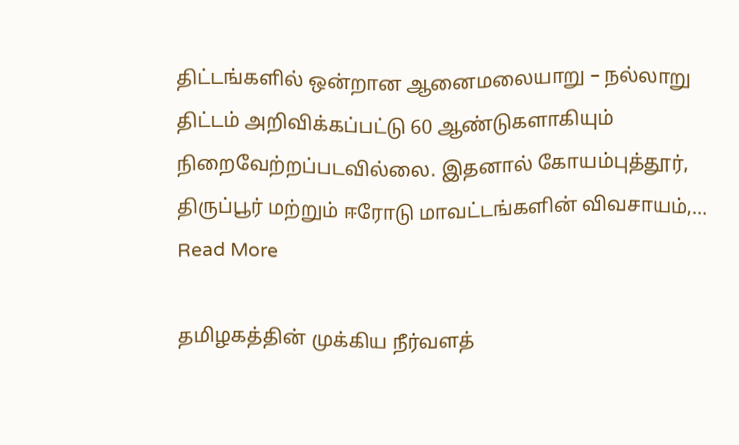திட்டங்களில் ஒன்றான ஆனைமலையாறு – நல்லாறு திட்டம் அறிவிக்கப்பட்டு 60 ஆண்டுகளாகியும் நிறைவேற்றப்படவில்லை. இதனால் கோயம்புத்தூர், திருப்பூர் மற்றும் ஈரோடு மாவட்டங்களின் விவசாயம்,…
Read More

தமிழகத்தின் முக்கிய நீர்வளத்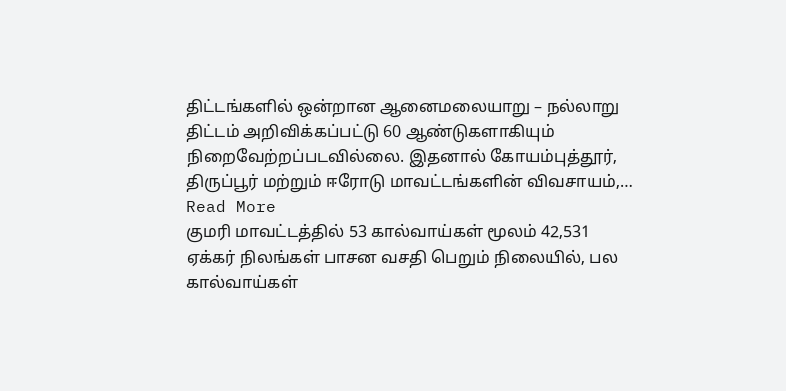திட்டங்களில் ஒன்றான ஆனைமலையாறு – நல்லாறு திட்டம் அறிவிக்கப்பட்டு 60 ஆண்டுகளாகியும் நிறைவேற்றப்படவில்லை. இதனால் கோயம்புத்தூர், திருப்பூர் மற்றும் ஈரோடு மாவட்டங்களின் விவசாயம்,…
Read More
குமரி மாவட்டத்தில் 53 கால்வாய்கள் மூலம் 42,531 ஏக்கர் நிலங்கள் பாசன வசதி பெறும் நிலையில், பல கால்வாய்கள்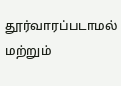தூர்வாரப்படாமல் மற்றும்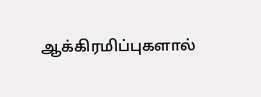ஆக்கிரமிப்புகளால்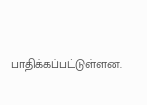பாதிக்கப்பட்டுள்ளன.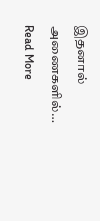இதனால் அணைகளில்…
Read More